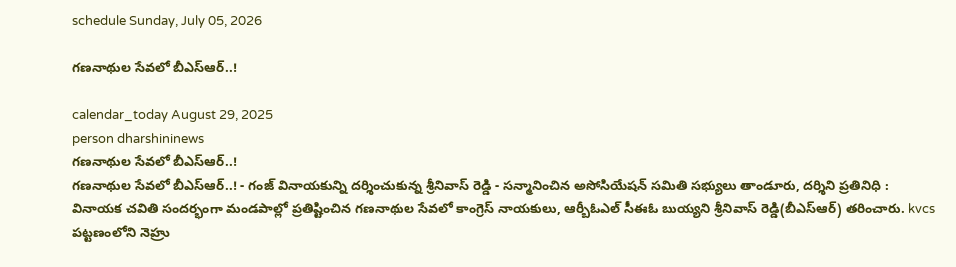schedule Sunday, July 05, 2026

గణనాథుల సేవలో బీఎస్ఆర్..!

calendar_today August 29, 2025
person dharshininews
గణనాథుల సేవలో బీఎస్ఆర్..!
గణనాథుల సేవలో బీఎస్ఆర్..! - గంజ్‌ వినాయకున్ని దర్శించుకున్న శ్రీనివాస్ రెడ్డి - సన్మానించిన అసోసియేషన్ సమితి సభ్యులు తాండూరు, దర్శిని ప్రతినిధి : వినాయక చవితి సందర్భంగా మండపాల్లో ప్రతిష్టించిన గణనాథుల సేవలో కాంగ్రెస్ నాయకులు, ఆర్బీఓఎల్ సీఈఓ బుయ్యని శ్రీనివాస్ రెడ్డి(బీఎస్ఆర్) తరించారు. kvcs పట్టణంలోని నెహ్రు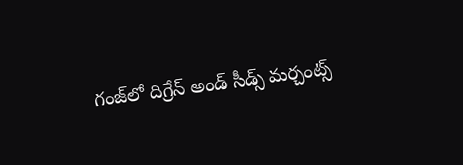గంజ్‌లో దిగ్రేన్ అండ్ సీడ్స్ మర్చంట్స్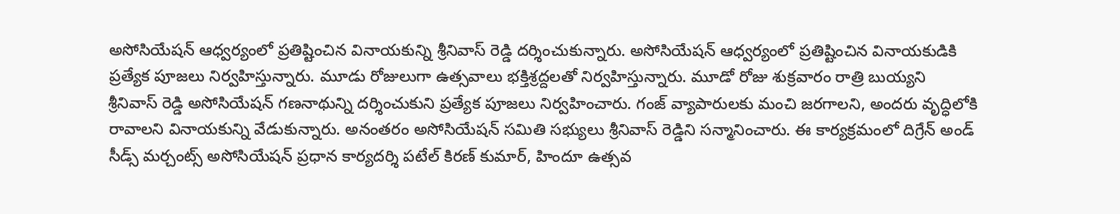అసోసియేషన్ ఆధ్వర్యంలో ప్రతిష్టించిన వినాయకున్ని శ్రీనివాస్ రెడ్డి దర్శించుకున్నారు. అసోసియేషన్ ఆధ్వర్యంలో ప్రతిష్టించిన వినాయకుడికి ప్రత్యేక పూజలు నిర్వహిస్తున్నారు. మూడు రోజులుగా ఉత్సవాలు భక్తిశ్రద్దలతో నిర్వహిస్తున్నారు. మూడో రోజు శుక్రవారం రాత్రి బుయ్యని శ్రీనివాస్ రెడ్డి అసోసియేషన్ గణనాథున్ని దర్శించుకుని ప్రత్యేక పూజలు నిర్వహించారు. గంజ్ వ్యాపారులకు మంచి జరగాలని, అందరు వృద్ధిలోకి రావాలని వినాయకున్ని వేడుకున్నారు. అనంతరం అసోసియేషన్ సమితి సభ్యులు శ్రీనివాస్ రెడ్డిని సన్మానించారు. ఈ కార్యక్రమంలో దిగ్రేన్ అండ్ సీడ్స్ మర్చంట్స్ అసోసియేషన్ ప్రధాన కార్యదర్శి పటేల్ కిరణ్‌ కుమార్, హిందూ ఉత్సవ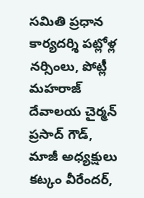సమితి ప్రధాన కార్యదర్శి పట్లోళ్ల నర్సింలు, పోట్లీ మహరాజ్ దేవాలయ చైర్మన్ ప్రసాద్ గౌడ్, మాజీ అధ్యక్షులు కట్కం వీరేందర్,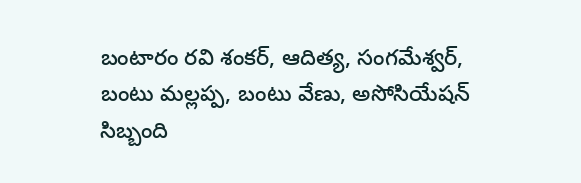బంటారం రవి శంకర్, ఆదిత్య, సంగమేశ్వర్, బంటు మల్లప్ప, బంటు వేణు, అసోసియేషన్ సిబ్బంది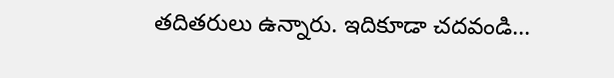తదితరులు ఉన్నారు. ఇదికూడా చదవండి...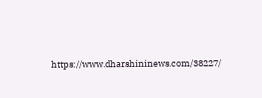https://www.dharshininews.com/38227/